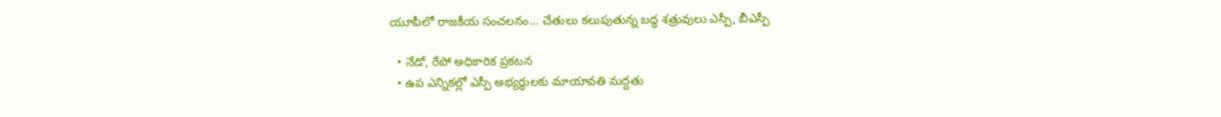యూపీలో రాజకీయ సంచలనం... చేతులు కలుపుతున్న బద్ధ శత్రువులు ఎస్పీ, బీఎస్పీ

  • నేడో, రేపో అధికారిక ప్రకటన
  • ఉప ఎన్నికల్లో ఎస్పీ అభ్యర్థులకు మాయావతి మద్దతు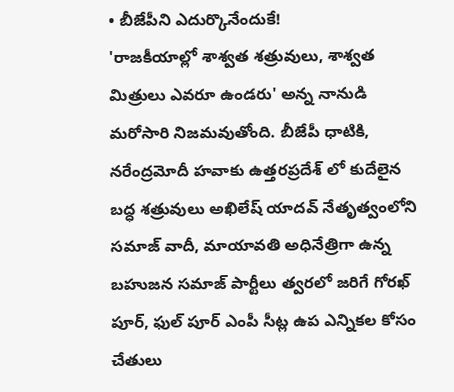• బీజేపీని ఎదుర్కొనేందుకే!
'రాజకీయాల్లో శాశ్వత శత్రువులు, శాశ్వత మిత్రులు ఎవరూ ఉండరు' అన్న నానుడి మరోసారి నిజమవుతోంది. బీజేపీ ధాటికి, నరేంద్రమోదీ హవాకు ఉత్తరప్రదేశ్ లో కుదేలైన బద్ధ శత్రువులు అఖిలేష్ యాదవ్ నేతృత్వంలోని సమాజ్ వాదీ, మాయావతి అధినేత్రిగా ఉన్న బహుజన సమాజ్ పార్టీలు త్వరలో జరిగే గోరఖ్ పూర్, ఫుల్ పూర్ ఎంపీ సీట్ల ఉప ఎన్నికల కోసం చేతులు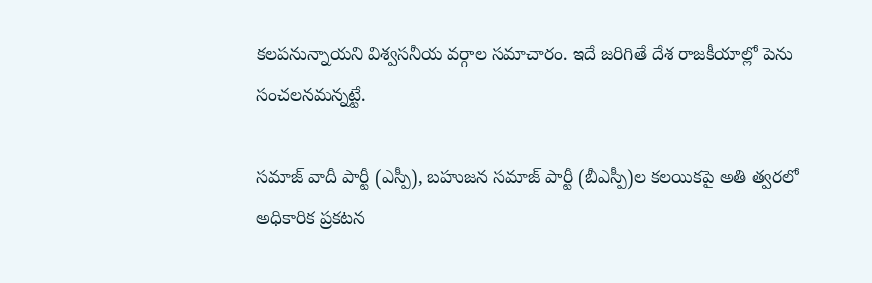కలపనున్నాయని విశ్వసనీయ వర్గాల సమాచారం. ఇదే జరిగితే దేశ రాజకీయాల్లో పెను సంచలనమన్నట్టే.

సమాజ్ వాదీ పార్టీ (ఎస్పీ), బహుజన సమాజ్ పార్టీ (బీఎస్పీ)ల కలయికపై అతి త్వరలో అధికారిక ప్రకటన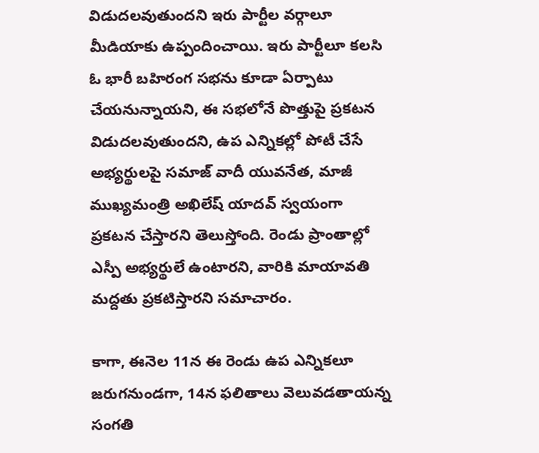విడుదలవుతుందని ఇరు పార్టీల వర్గాలూ మీడియాకు ఉప్పందించాయి. ఇరు పార్టీలూ కలసి ఓ భారీ బహిరంగ సభను కూడా ఏర్పాటు చేయనున్నాయని, ఈ సభలోనే పొత్తుపై ప్రకటన విడుదలవుతుందని, ఉప ఎన్నికల్లో పోటీ చేసే అభ్యర్థులపై సమాజ్ వాదీ యువనేత, మాజీ ముఖ్యమంత్రి అఖిలేష్ యాదవ్ స్వయంగా ప్రకటన చేస్తారని తెలుస్తోంది. రెండు ప్రాంతాల్లో ఎస్పీ అభ్యర్థులే ఉంటారని, వారికి మాయావతి మద్దతు ప్రకటిస్తారని సమాచారం.

కాగా, ఈనెల 11న ఈ రెండు ఉప ఎన్నికలూ జరుగనుండగా, 14న ఫలితాలు వెలువడతాయన్న సంగతి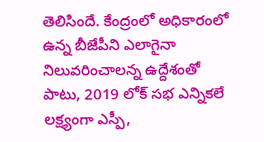తెలిసిందే. కేంద్రంలో అధికారంలో ఉన్న బీజేపీని ఎలాగైనా నిలువరించాలన్న ఉద్దేశంతో పాటు, 2019 లోక్ సభ ఎన్నికలే లక్ష్యంగా ఎస్పీ,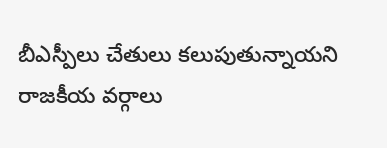బీఎస్పీలు చేతులు కలుపుతున్నాయని రాజకీయ వర్గాలు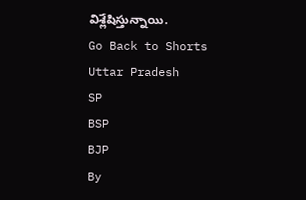విశ్లేషిస్తున్నాయి.
Go Back to Shorts
Uttar Pradesh
SP
BSP
BJP
By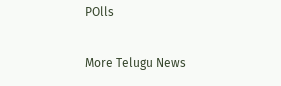POlls

More Telugu News